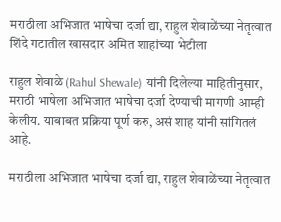मराठीला अभिजात भाषेचा दर्जा द्या, राहुल शेवाळेंच्या नेतृत्वात शिंदे गटातील खासदार अमित शाहांच्या भेटीला

राहुल शेवाळे (Rahul Shewale) यांनी दिलेल्या माहितीनुसार, मराठी भाषेला अभिजात भाषेचा दर्जा देण्याची मागणी आम्ही केलीय. याबाबत प्रक्रिया पूर्ण करु, असं शाह यांनी सांगितलं आहे.

मराठीला अभिजात भाषेचा दर्जा द्या, राहुल शेवाळेंच्या नेतृत्वात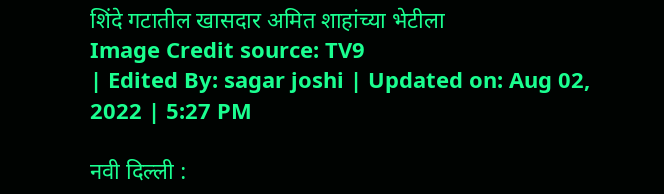शिंदे गटातील खासदार अमित शाहांच्या भेटीला
Image Credit source: TV9
| Edited By: sagar joshi | Updated on: Aug 02, 2022 | 5:27 PM

नवी दिल्ली :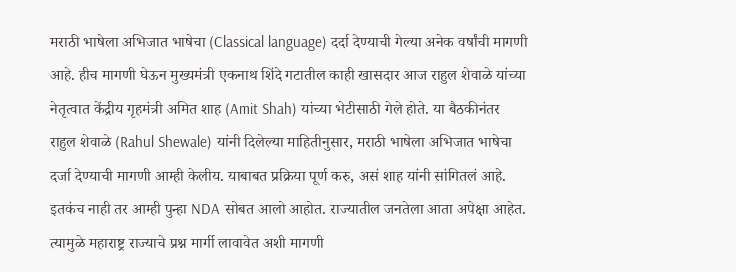मराठी भाषेला अभिजात भाषेचा (Classical language) दर्दा देण्याची गेल्या अनेक वर्षांची मागणी आहे. हीच मागणी घेऊन मुख्यमंत्री एकनाथ शिंदे गटातील काही खासदार आज राहुल शेवाळे यांच्या नेतृत्वात केंद्रीय गृहमंत्री अमित शाह (Amit Shah) यांच्या भेटीसाठी गेले होते. या बैठकीनंतर राहुल शेवाळे (Rahul Shewale) यांनी दिलेल्या माहितीनुसार, मराठी भाषेला अभिजात भाषेचा दर्जा देण्याची मागणी आम्ही केलीय. याबाबत प्रक्रिया पूर्ण करु, असं शाह यांनी सांगितलं आहे. इतकंच नाही तर आम्ही पुन्हा NDA सोबत आलो आहोत. राज्यातील जनतेला आता अपेक्षा आहेत. त्यामुळे महाराष्ट्र राज्याचे प्रश्न मार्गी लावावेत अशी मागणी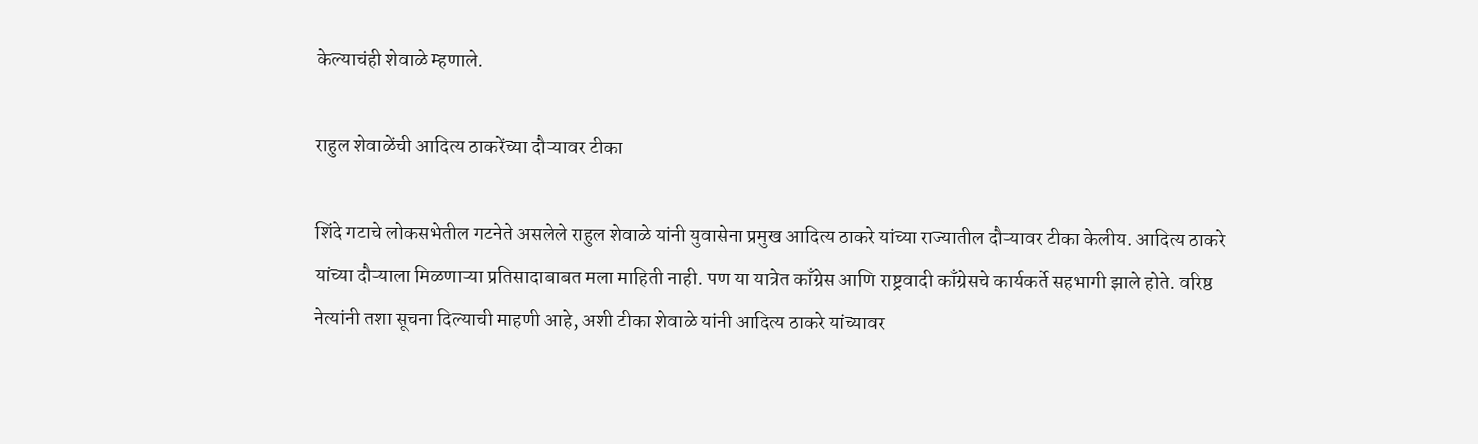केल्याचंही शेवाळे म्हणाले.

राहुल शेवाळेंची आदित्य ठाकरेंच्या दौऱ्यावर टीका

शिंदे गटाचे लोकसभेतील गटनेते असलेले राहुल शेवाळे यांनी युवासेना प्रमुख आदित्य ठाकरे यांच्या राज्यातील दौऱ्यावर टीका केलीय. आदित्य ठाकरे यांच्या दौऱ्याला मिळणाऱ्या प्रतिसादाबाबत मला माहिती नाही. पण या यात्रेत काँग्रेस आणि राष्ट्रवादी काँग्रेसचे कार्यकर्ते सहभागी झाले होते. वरिष्ठ नेत्यांनी तशा सूचना दिल्याची माहणी आहे, अशी टीका शेवाळे यांनी आदित्य ठाकरे यांच्यावर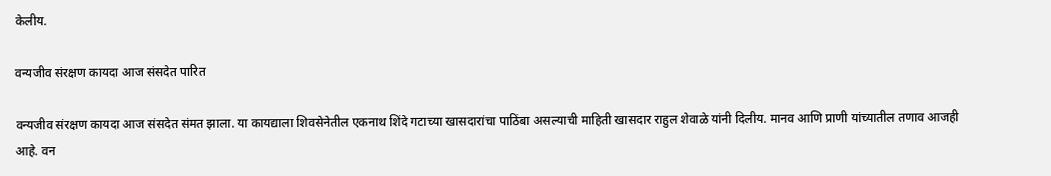केलीय.

वन्यजीव संरक्षण कायदा आज संसदेत पारित

वन्यजीव संरक्षण कायदा आज संसदेत संमत झाला. या कायद्याला शिवसेनेतील एकनाथ शिंदे गटाच्या खासदारांचा पाठिंबा असल्याची माहिती खासदार राहुल शेवाळे यांनी दिलीय. मानव आणि प्राणी यांच्यातील तणाव आजही आहे. वन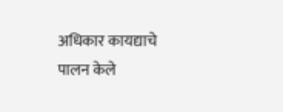अधिकार कायद्याचे पालन केले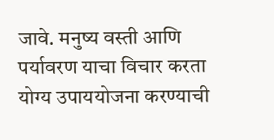जावे. मनुष्य वस्ती आणि पर्यावरण याचा विचार करता योग्य उपाययोजना करण्याची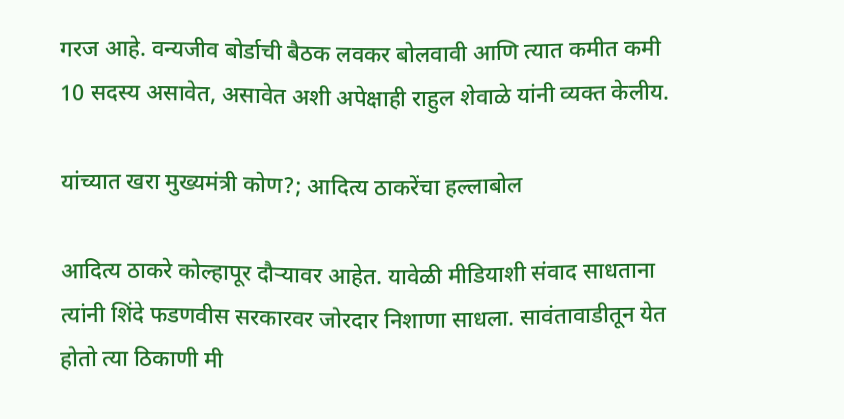गरज आहे. वन्यजीव बोर्डाची बैठक लवकर बोलवावी आणि त्यात कमीत कमी 10 सदस्य असावेत, असावेत अशी अपेक्षाही राहुल शेवाळे यांनी व्यक्त केलीय.

यांच्यात खरा मुख्यमंत्री कोण?; आदित्य ठाकरेंचा हल्लाबोल

आदित्य ठाकरे कोल्हापूर दौऱ्यावर आहेत. यावेळी मीडियाशी संवाद साधताना त्यांनी शिंदे फडणवीस सरकारवर जोरदार निशाणा साधला. सावंतावाडीतून येत होतो त्या ठिकाणी मी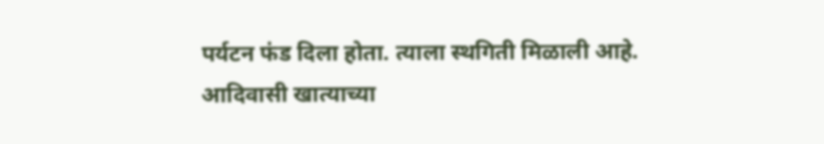पर्यटन फंड दिला होता. त्याला स्थगिती मिळाली आहे. आदिवासी खात्याच्या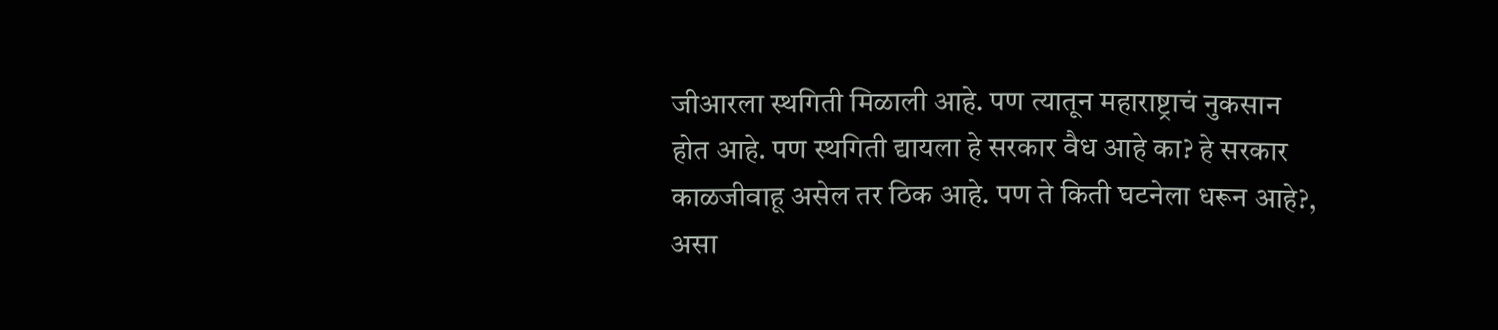जीआरला स्थगिती मिळाली आहे. पण त्यातून महाराष्ट्राचं नुकसान होत आहे. पण स्थगिती द्यायला हे सरकार वैध आहे का? हे सरकार काळजीवाहू असेल तर ठिक आहे. पण ते किती घटनेला धरून आहे?, असा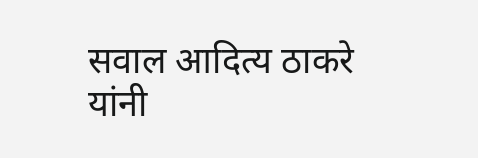सवाल आदित्य ठाकरे यांनी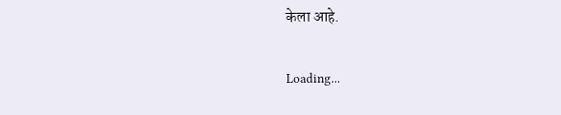केला आहे.

Loading...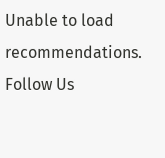Unable to load recommendations.
Follow Us